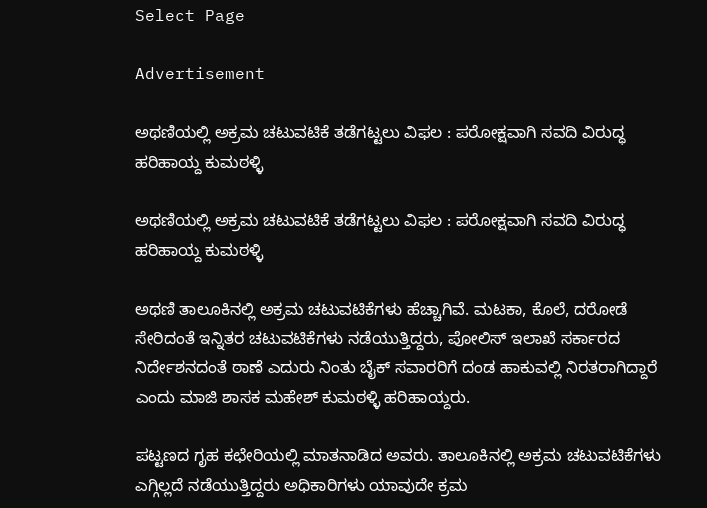Select Page

Advertisement

ಅಥಣಿಯಲ್ಲಿ ಅಕ್ರಮ ಚಟುವಟಿಕೆ ತಡೆಗಟ್ಟಲು ವಿಫಲ : ಪರೋಕ್ಷವಾಗಿ ಸವದಿ ವಿರುದ್ಧ ಹರಿಹಾಯ್ದ ಕುಮಠಳ್ಳಿ

ಅಥಣಿಯಲ್ಲಿ ಅಕ್ರಮ ಚಟುವಟಿಕೆ ತಡೆಗಟ್ಟಲು ವಿಫಲ : ಪರೋಕ್ಷವಾಗಿ ಸವದಿ ವಿರುದ್ಧ ಹರಿಹಾಯ್ದ ಕುಮಠಳ್ಳಿ

ಅಥಣಿ ತಾಲೂಕಿನಲ್ಲಿ ಅಕ್ರಮ ಚಟುವಟಿಕೆಗಳು ಹೆಚ್ಚಾಗಿವೆ. ಮಟಕಾ, ಕೊಲೆ, ದರೋಡೆ ಸೇರಿದಂತೆ ಇನ್ನಿತರ ಚಟುವಟಿಕೆಗಳು ನಡೆಯುತ್ತಿದ್ದರು, ಪೋಲಿಸ್ ಇಲಾಖೆ ಸರ್ಕಾರದ ನಿರ್ದೇಶನದಂತೆ ಠಾಣೆ ಎದುರು ನಿಂತು ಬೈಕ್ ಸವಾರರಿಗೆ ದಂಡ ಹಾಕುವಲ್ಲಿ ನಿರತರಾಗಿದ್ದಾರೆ
ಎಂದು ಮಾಜಿ ಶಾಸಕ ಮಹೇಶ್ ಕುಮಠಳ್ಳಿ ಹರಿಹಾಯ್ದರು.

ಪಟ್ಟಣದ ಗೃಹ ಕಛೇರಿಯಲ್ಲಿ ಮಾತನಾಡಿದ ಅವರು. ತಾಲೂಕಿನಲ್ಲಿ ಅಕ್ರಮ ಚಟುವಟಿಕೆಗಳು ಎಗ್ಗಿಲ್ಲದೆ ನಡೆಯುತ್ತಿದ್ದರು ಅಧಿಕಾರಿಗಳು ಯಾವುದೇ ಕ್ರಮ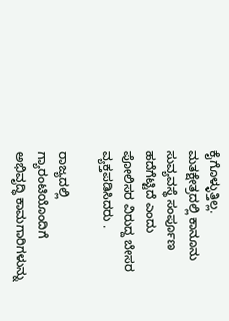ಕೈಗೊಳ್ಳುತ್ತಿಲ್ಲ. ಮತಕ್ಷೇತ್ರದಲ್ಲಿ ಕಾನೂನು ಸುವ್ಯವಸ್ಥೆ ಸಂರ್ಪೂಣ ಹದೆಗೆಟ್ಟಿದೆ ಎಂದು ಪೋಲಿಸರ ವಿರುದ್ದ ಬೇಸರ ವ್ಯಕ್ತಪಡಿಸಿದರು .

ರಾಜ್ಯದಲ್ಲಿ ಗ್ಯಾರಂಟಿಯೊಂದಿಗೆ ಅಭಿವೃದ್ಧಿ ಕಾಮಗಾರಿಗಳುನ್ನು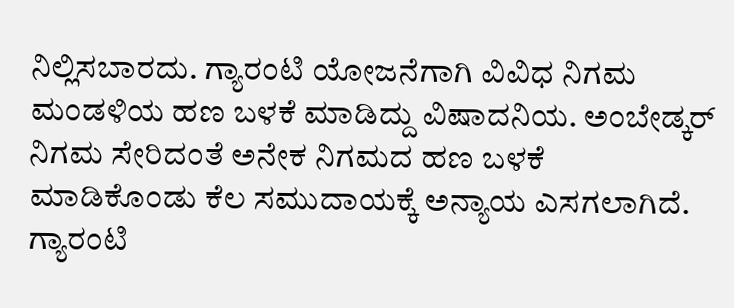ನಿಲ್ಲಿಸಬಾರದು. ಗ್ಯಾರಂಟಿ ಯೋಜನೆಗಾಗಿ ವಿವಿಧ ನಿಗಮ ಮಂಡಳಿಯ ಹಣ ಬಳಕೆ ಮಾಡಿದ್ದು ವಿಷಾದನಿಯ. ಅಂಬೇಡ್ಕರ್ ನಿಗಮ ಸೇರಿದಂತೆ ಅನೇಕ ನಿಗಮದ ಹಣ ಬಳಕೆ
ಮಾಡಿಕೊಂಡು ಕೆಲ ಸಮುದಾಯಕ್ಕೆ ಅನ್ಯಾಯ ಎಸಗಲಾಗಿದೆ.
ಗ್ಯಾರಂಟಿ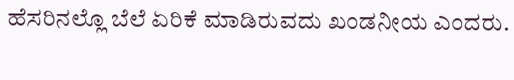ಹೆಸರಿನಲ್ಲೊ ಬೆಲೆ ಏರಿಕೆ ಮಾಡಿರುವದು ಖಂಡನೀಯ ಎಂದರು.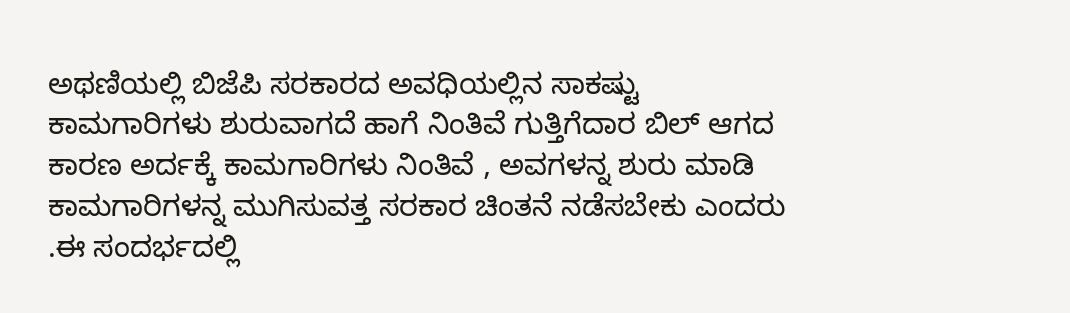ಅಥಣಿಯಲ್ಲಿ ಬಿಜೆಪಿ ಸರಕಾರದ ಅವಧಿಯಲ್ಲಿನ ಸಾಕಷ್ಟು ಕಾಮಗಾರಿಗಳು ಶುರುವಾಗದೆ ಹಾಗೆ ನಿಂತಿವೆ ಗುತ್ತಿಗೆದಾರ ಬಿಲ್ ಆಗದ ಕಾರಣ ಅರ್ದಕ್ಕೆ ಕಾಮಗಾರಿಗಳು ನಿಂತಿವೆ , ಅವಗಳನ್ನ ಶುರು ಮಾಡಿ ಕಾಮಗಾರಿಗಳನ್ನ ಮುಗಿಸುವತ್ತ ಸರಕಾರ ಚಿಂತನೆ ನಡೆಸಬೇಕು ಎಂದರು .ಈ ಸಂದರ್ಭದಲ್ಲಿ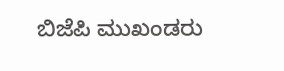ಬಿಜೆಪಿ ಮುಖಂಡರು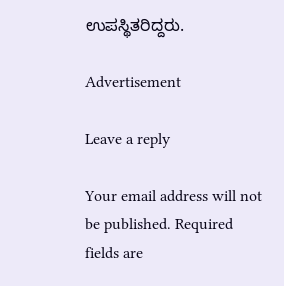ಉಪಸ್ಥಿತರಿದ್ದರು.

Advertisement

Leave a reply

Your email address will not be published. Required fields are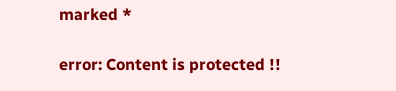marked *

error: Content is protected !!